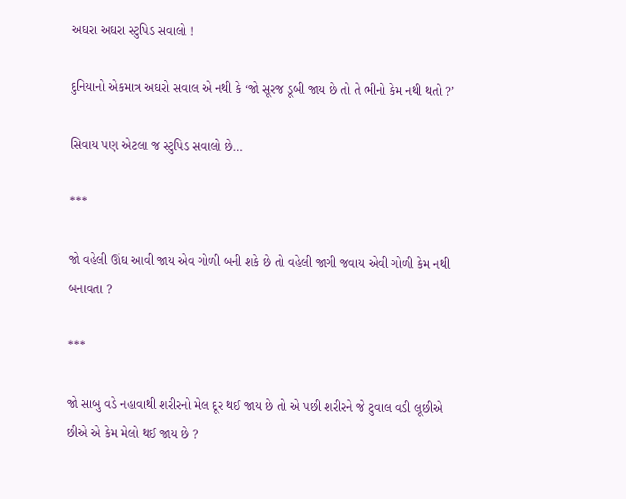અઘરા અઘરા સ્ટુપિડ સવાલો !

દુનિયાનો એકમાત્ર અઘરો સવાલ એ નથી કે ‘જો સૂરજ ડૂબી જાય છે તો તે ભીનો કેમ નથી થતો ?’

સિવાય પણ એટલા જ સ્ટુપિડ સવાલો છે…

***

જો વહેલી ઊંઘ આવી જાય એવ ગોળી બની શકે છે તો વહેલી જાગી જવાય એવી ગોળી કેમ નથી બનાવતા ?

***

જો સાબુ વડે નહાવાથી શરીરનો મેલ દૂર થઈ જાય છે તો એ પછી શરીરને જે ટુવાલ વડી લૂછીએ છીએ એ કેમ મેલો થઈ જાય છે ?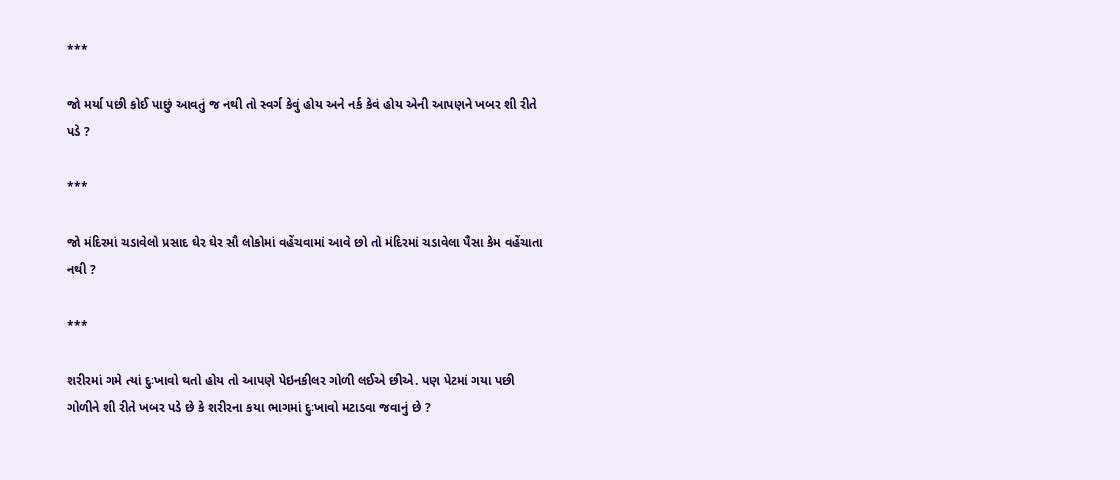***

જો મર્યા પછી કોઈ પાછું આવતું જ નથી તો સ્વર્ગ કેવું હોય અને નર્ક કેવં હોય એની આપણને ખબર શી રીતે પડે ?

***

જો મંદિરમાં ચડાવેલો પ્રસાદ ઘેર ઘેર સૌ લોકોમાં વહેંચવામાં આવે છો તો મંદિરમાં ચડાવેલા પૈસા કેમ વહેંચાતા નથી ?

***

શરીરમાં ગમે ત્યાં દુઃખાવો થતો હોય તો આપણે પેઇનકીલર ગોળી લઈએ છીએ. પણ પેટમાં ગયા પછી ગોળીને શી રીતે ખબર પડે છે કે શરીરના કયા ભાગમાં દુઃખાવો મટાડવા જવાનું છે ?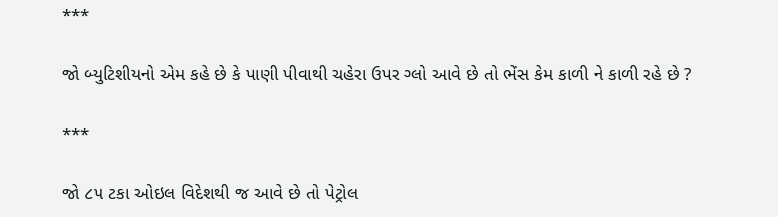***

જો બ્યુટિશીયનો એમ કહે છે કે પાણી પીવાથી ચહેરા ઉપર ગ્લો આવે છે તો ભેંસ કેમ કાળી ને કાળી રહે છે ?

***

જો ૮૫ ટકા ઓઇલ વિદેશથી જ આવે છે તો પેટ્રોલ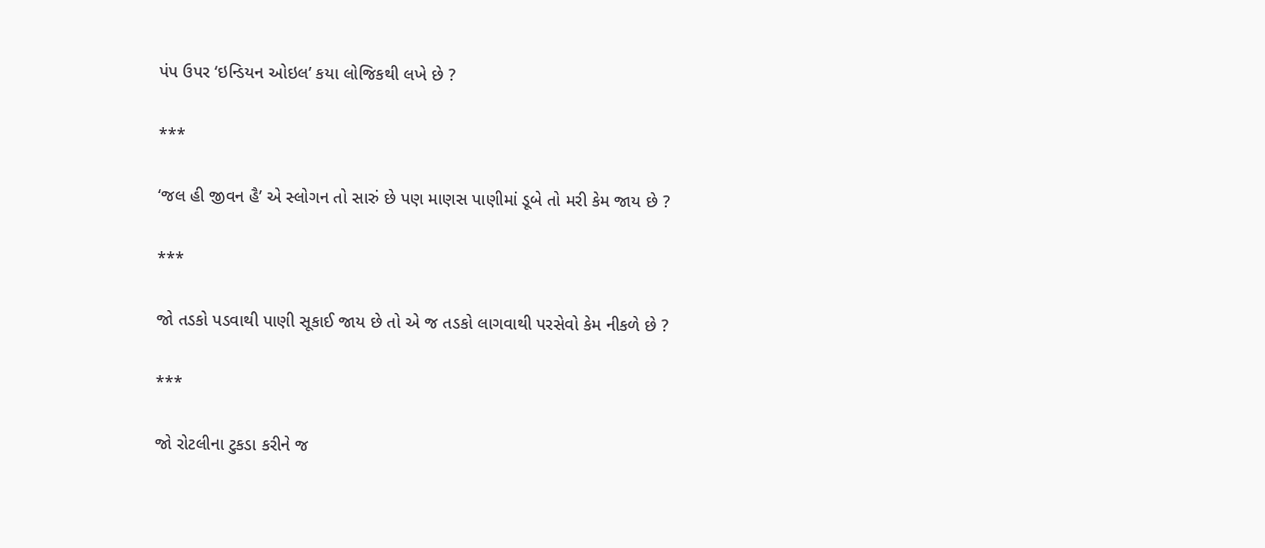પંપ ઉપર ‘ઇન્ડિયન ઓઇલ’ કયા લોજિકથી લખે છે ?

***

‘જલ હી જીવન હૈ’ એ સ્લોગન તો સારું છે પણ માણસ પાણીમાં ડૂબે તો મરી કેમ જાય છે ?

***

જો તડકો પડવાથી પાણી સૂકાઈ જાય છે તો એ જ તડકો લાગવાથી પરસેવો કેમ નીકળે છે ?

***

જો રોટલીના ટુકડા કરીને જ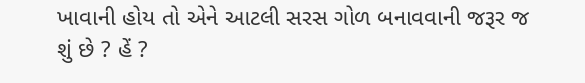ખાવાની હોય તો એને આટલી સરસ ગોળ બનાવવાની જરૂર જ શું છે ? હેં ?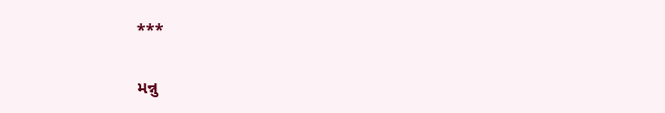***

મન્નુ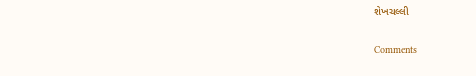શેખચલ્લી

Comments